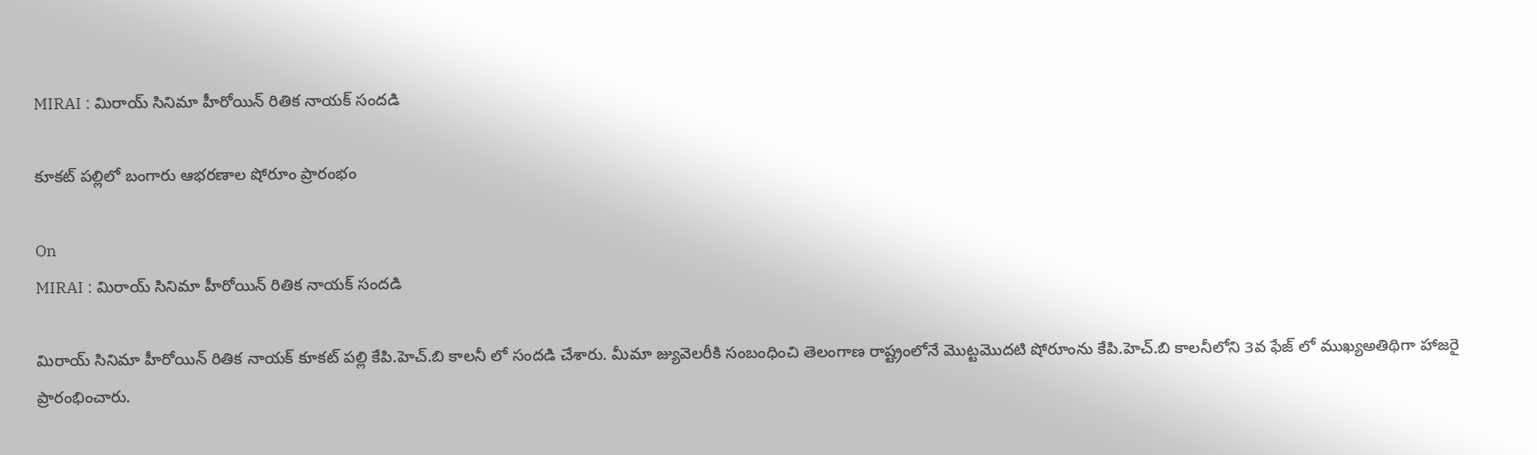MIRAI : మిరాయ్ సినిమా హీరోయిన్ రితిక నాయక్ సందడి

కూకట్ పల్లిలో బంగారు ఆభరణాల షోరూం ప్రారంభం

On
MIRAI : మిరాయ్ సినిమా హీరోయిన్ రితిక నాయక్ సందడి

మిరాయ్ సినిమా హీరోయిన్ రితిక నాయక్ కూకట్ పల్లి కేపి.హెచ్.బి కాలనీ లో సందడి చేశారు. మీమా జ్యువెలరీకి సంబంధించి తెలంగాణ రాష్ట్రంలోనే మొట్టమొదటి షోరూంను కేపి.హెచ్.బి కాలనీలోని 3వ ఫేజ్ లో ముఖ్యఅతిథిగా హాజరై ప్రారంభించారు.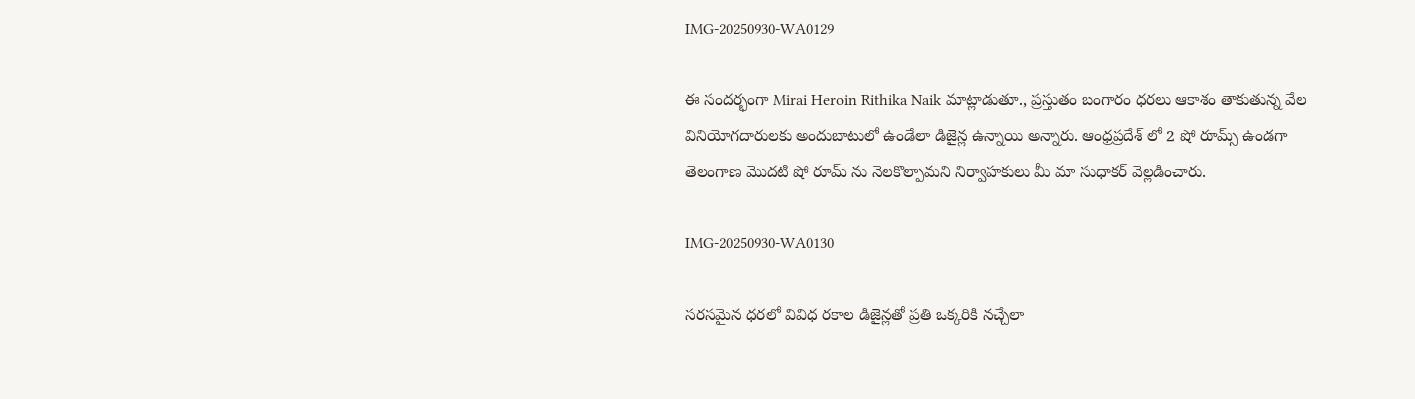IMG-20250930-WA0129

ఈ సందర్భంగా Mirai Heroin Rithika Naik మాట్లాడుతూ., ప్రస్తుతం బంగారం ధరలు ఆకాశం తాకుతున్న వేల వినియోగదారులకు అందుబాటులో ఉండేలా డిజైన్ల ఉన్నాయి అన్నారు. ఆంధ్రప్రదేశ్ లో 2 షో రూమ్స్ ఉండగా తెలంగాణ మొదటి షో రూమ్ ను నెలకొల్పామని నిర్వాహకులు మీ మా సుధాకర్ వెల్లడించారు.

IMG-20250930-WA0130

సరసమైన ధరలో వివిధ రకాల డిజైన్లతో ప్రతి ఒక్కరికి నచ్చేలా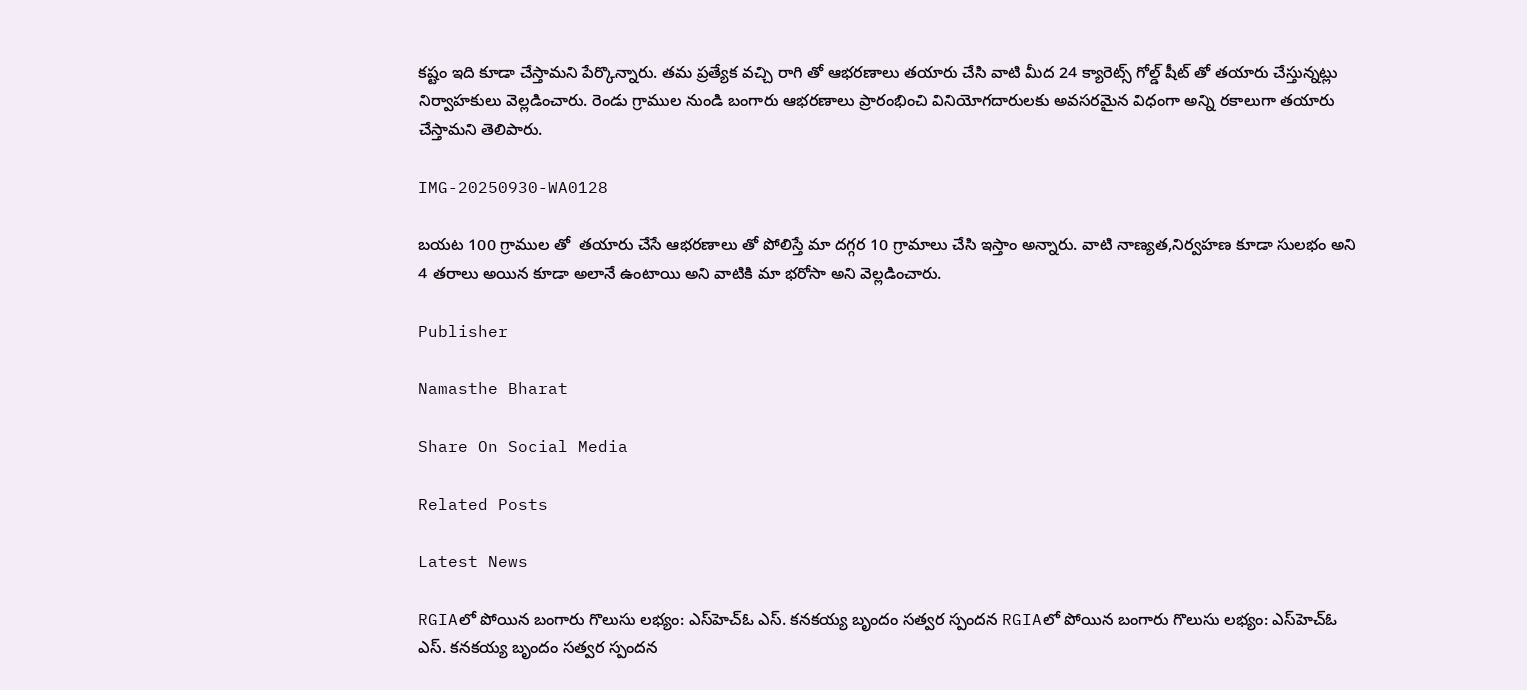కష్టం ఇది కూడా చేస్తామని పేర్కొన్నారు. తమ ప్రత్యేక వచ్చి రాగి తో ఆభరణాలు తయారు చేసి వాటి మీద 24 క్యారెట్స్ గోల్డ్ షీట్ తో తయారు చేస్తున్నట్లు నిర్వాహకులు వెల్లడించారు. రెండు గ్రాముల నుండి బంగారు ఆభరణాలు ప్రారంభించి వినియోగదారులకు అవసరమైన విధంగా అన్ని రకాలుగా తయారు చేస్తామని తెలిపారు.

IMG-20250930-WA0128

బయట 100 గ్రాముల తో  తయారు చేసే ఆభరణాలు తో పోలిస్తే మా దగ్గర 10 గ్రామాలు చేసి ఇస్తాం అన్నారు. వాటి నాణ్యత,నిర్వహణ కూడా సులభం అని 4 తరాలు అయిన కూడా అలానే ఉంటాయి అని వాటికి మా భరోసా అని వెల్లడించారు.

Publisher

Namasthe Bharat

Share On Social Media

Related Posts

Latest News

RGIAలో పోయిన బంగారు గొలుసు లభ్యం: ఎస్‌హెచ్‌ఓ ఎస్. కనకయ్య బృందం సత్వర స్పందన RGIAలో పోయిన బంగారు గొలుసు లభ్యం: ఎస్‌హెచ్‌ఓ ఎస్. కనకయ్య బృందం సత్వర స్పందన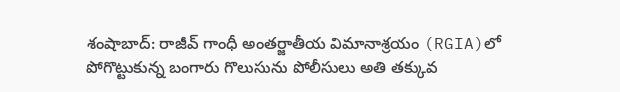శంషాబాద్: రాజీవ్ గాంధీ అంతర్జాతీయ విమానాశ్రయం (RGIA)లో పోగొట్టుకున్న బంగారు గొలుసును పోలీసులు అతి తక్కువ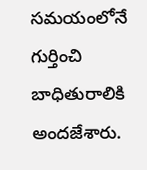సమయంలోనే గుర్తించి బాధితురాలికి అందజేశారు.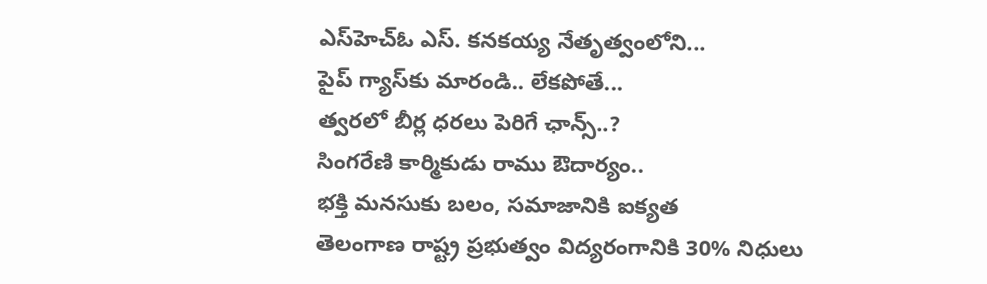ఎస్‌హెచ్‌ఓ ఎస్. కనకయ్య నేతృత్వంలోని...
పైప్‌ గ్యాస్‌కు మారండి.. లేకపోతే...
త్వరలో బీర్ల ధరలు పెరిగే ఛాన్స్..?
సింగరేణి కార్మికుడు రాము ఔదార్యం..
భక్తి మనసుకు బలం, సమాజానికి ఐక్యత
తెలంగాణ రాష్ట్ర ప్రభుత్వం విద్యరంగానికి 30% నిధులు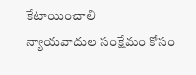కేటాయించాలి
న్యాయవాదుల సంక్షేమం కోసం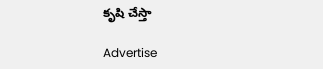కృషి చేస్తా

Advertise